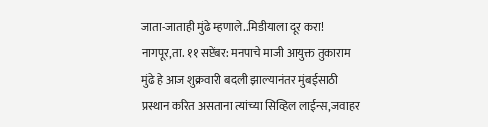जाता-जाताही मुंढे म्हणाले..मिडीयाला दूर करा!
नागपूर,ता. ११ सप्टेंबर: मनपाचे माजी आयुक्त तुकाराम मुंढे हे आज शुक्रवारी बदली झाल्यानंतर मुंबईसाठी प्रस्थान करित असताना त्यांच्या सिव्हिल लाईन्स,जवाहर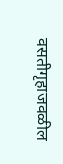वसतीगृहाजवळील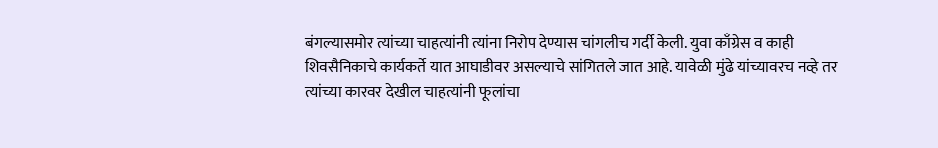बंगल्यासमोर त्यांच्या चाहत्यांनी त्यांना निरोप देण्यास चांगलीच गर्दी केली. युवा काँग्रेस व काही शिवसैनिकाचे कार्यकर्ते यात आघाडीवर असल्याचे सांगितले जात आहे. यावेळी मुंढे यांच्यावरच नव्हे तर त्यांच्या कारवर देखील चाहत्यांनी फूलांचा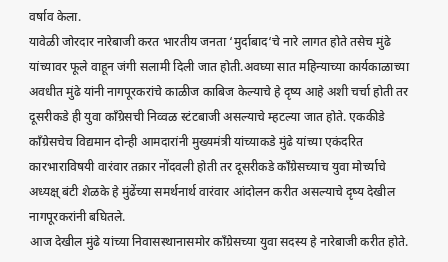वर्षाव केला.
यावेळी जोरदार नारेबाजी करत भारतीय जनता ‘मुर्दाबाद‘चे नारे लागत होते तसेच मुंढे यांच्यावर फूले वाहून जंगी सलामी दिली जात होती.अवघ्या सात महिन्याच्या कार्यकाळाच्या अवधीत मुंढे यांनी नागपूरकरांचे काळीज काबिज केल्याचे हे दृष्य आहे अशी चर्चा होती तर दूसरीकडे ही युवा काँग्रेसची निव्वळ स्टंटबाजी असल्याचे म्हटल्या जात होते. एककीडे काँग्रेसचेच विद्यमान दोन्ही आमदारांनी मुख्यमंत्री यांच्याकडे मुंढे यांच्या एकंदरित कारभाराविषयी वारंवार तक्रार नोंदवली होती तर दूसरीकडे काँग्रेसच्याच युवा मोर्च्याचे अध्यक्ष् बंटी शेळके हे मुंढेंच्या समर्थनार्थ वारंवार आंदोलन करीत असल्याचे दृष्य देखील नागपूरकरांनी बघितले.
आज देखील मुंढे यांच्या निवासस्थानासमोर काँग्रेसच्या युवा सदस्य हे नारेबाजी करीत होते.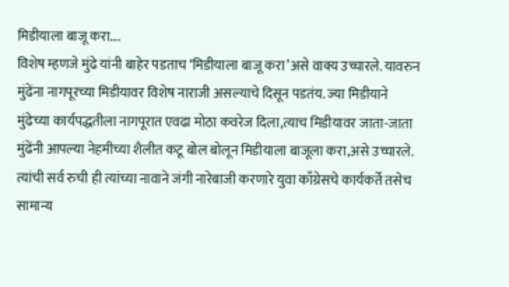मिडीयाला बाजू करा….
विशेष म्हणजे मुंढे यांनी बाहेर पडताच ‘मिडीयाला बाजू करा’असे वाक्य उच्चारले. यावरुन मुंढेंना नागपूरच्या मिडीयावर विशेष नाराजी असल्याचे दिसून पडतंय. ज्या मिडीयाने मुंढेच्या कार्यपद्धतीला नागपूरात एवढा मोठा कवरेज दिला,त्याच मिडीयावर जाता-जाता मुंढेंनी आपल्या नेहमीच्या शैलीत कटू बोल बोलून मिडीयाला बाजूला करा,असे उच्चारले. त्यांची सर्व रुची ही त्यांच्या नावाने जंगी नारेबाजी करणारे युवा काँग्रेसचे कार्यकर्ते तसेच सामान्य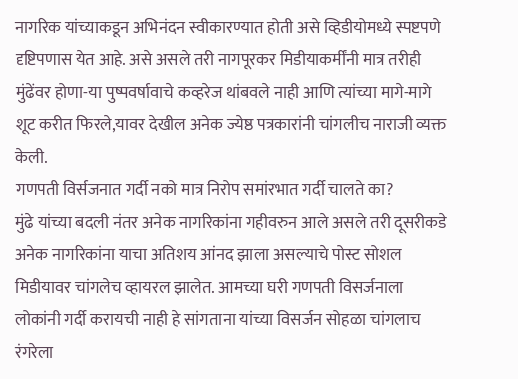नागरिक यांच्याकडून अभिनंदन स्वीकारण्यात होती असे व्हिडीयोमध्ये स्पष्टपणे दृष्टिपणास येत आहे. असे असले तरी नागपूरकर मिडीयाकर्मींनी मात्र तरीही मुंढेंवर होणा-या पुष्पवर्षावाचे कव्हरेज थांबवले नाही आणि त्यांच्या मागे-मागे शूट करीत फिरले,यावर देखील अनेक ज्येष्ठ पत्रकारांनी चांगलीच नाराजी व्यक्त केली.
गणपती विर्सजनात गर्दी नको मात्र निरोप समांरभात गर्दी चालते का?
मुंढे यांच्या बदली नंतर अनेक नागरिकांना गहीवरुन आले असले तरी दूसरीकडे अनेक नागरिकांना याचा अतिशय आंनद झाला असल्याचे पोस्ट सोशल मिडीयावर चांगलेच व्हायरल झालेत. आमच्या घरी गणपती विसर्जनाला लोकांनी गर्दी करायची नाही हे सांगताना यांच्या विसर्जन सोहळा चांगलाच रंगरेला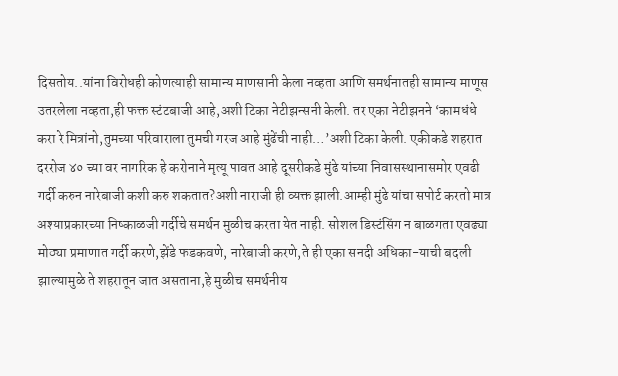दिसतोय..यांना विरोधही कोणत्याही सामान्य माणसानी केला नव्हता आणि समर्थनातही सामान्य माणूस उतरलेला नव्हता,ही फक्त स्टंटबाजी आहे,अशी टिका नेटीझन्सनी केली. तर एका नेटीझनने ‘कामधंधे करा रे मित्रांनो,तुमच्या परिवाराला तुमची गरज आहे मुंढेंची नाही…’अशी टिका केली. एकीकडे शहरात दररोज ४० च्या वर नागरिक हे करोनाने मृत्यू पावत आहे दूसरीकडे मुंढे यांच्या निवासस्थानासमोर एवढी गर्दी करुन नारेबाजी कशी करु शकतात?अशी नाराजी ही व्यक्त झाली.आम्ही मुंढे यांचा सपोर्ट करतो मात्र अश्याप्रकारच्या निष्काळजी गर्दीचे समर्थन मुळीच करता येत नाही. सोशल डिस्टंसिंग न बाळगता एवढ्या मोठ्या प्रमाणात गर्दी करणे,झेंडे फडकवणे, नारेबाजी करणे,ते ही एका सनदी अधिका-याची बदली झाल्यामुळे ते शहरातून जात असताना,हे मुळीच समर्थनीय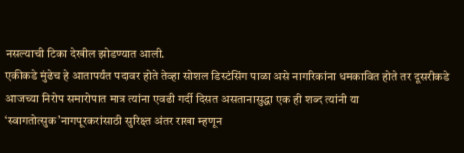नसल्याची टिका देखील झोडण्यात आली.
एकीकडे मुंढेच हे आतापर्यंत पदावर होते तेव्हा सोशल डिस्टंसिंग पाळा असे नागरिकांना धमकावित होते तर दूसरीकडे आजच्या निरोप समारोपात मात्र त्यांना एवढी गर्दी दिसत असतानासुद्धा एक ही शब्द त्यांनी या ‘स्वागतोत्सुक’नागपूरकरांसाठी सुरिक्ष्त अंतर राखा म्हणून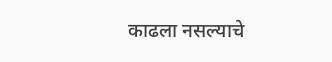काढला नसल्याचे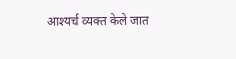आश्यर्च व्यक्त केले जात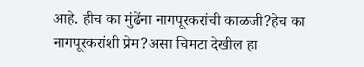आहे. हीच का मुंढेंना नागपूरकरांची काळजी?हेच का नागपूरकरांशी प्रेम?असा चिमटा देखील हा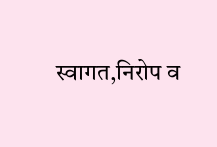स्वागत,निरोप व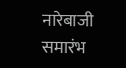नारेबाजी समारंभ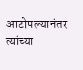आटोपल्यानंतर त्यांच्या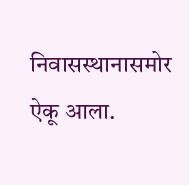निवासस्थानासमोर ऐकू आला.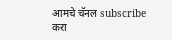आमचे चॅनल subscribe करा